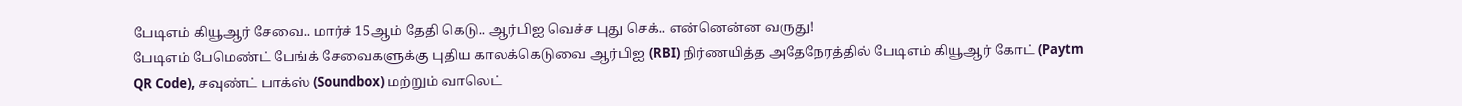பேடிஎம் கியூஆர் சேவை.. மார்ச் 15ஆம் தேதி கெடு.. ஆர்பிஐ வெச்ச புது செக்.. என்னென்ன வருது!
பேடிஎம் பேமெண்ட் பேங்க் சேவைகளுக்கு புதிய காலக்கெடுவை ஆர்பிஐ (RBI) நிர்ணயித்த அதேநேரத்தில் பேடிஎம் கியூஆர் கோட் (Paytm QR Code), சவுண்ட் பாக்ஸ் (Soundbox) மற்றும் வாலெட்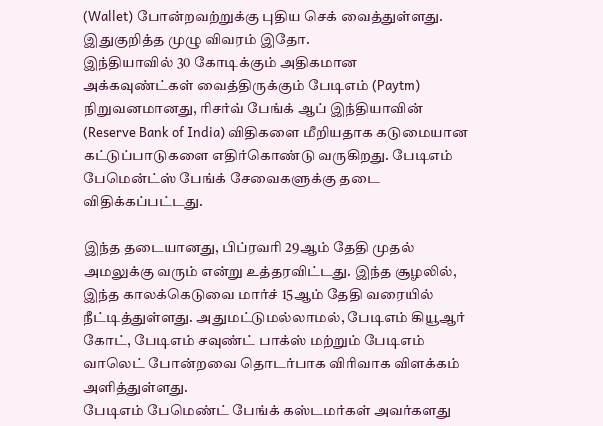(Wallet) போன்றவற்றுக்கு புதிய செக் வைத்துள்ளது. இதுகுறித்த முழு விவரம் இதோ.
இந்தியாவில் 30 கோடிக்கும் அதிகமான அக்கவுண்ட்கள் வைத்திருக்கும் பேடிஎம் (Paytm) நிறுவனமானது, ரிசர்வ் பேங்க் ஆப் இந்தியாவின் (Reserve Bank of India) விதிகளை மீறியதாக கடுமையான கட்டுப்பாடுகளை எதிர்கொண்டு வருகிறது. பேடிஎம் பேமென்ட்ஸ் பேங்க் சேவைகளுக்கு தடை விதிக்கப்பட்டது.

இந்த தடையானது, பிப்ரவரி 29ஆம் தேதி முதல் அமலுக்கு வரும் என்று உத்தரவிட்டது. இந்த சூழலில், இந்த காலக்கெடுவை மார்ச் 15ஆம் தேதி வரையில் நீட்டித்துள்ளது. அதுமட்டுமல்லாமல், பேடிஎம் கியூஆர் கோட், பேடிஎம் சவுண்ட் பாக்ஸ் மற்றும் பேடிஎம் வாலெட் போன்றவை தொடர்பாக விரிவாக விளக்கம் அளித்துள்ளது.
பேடிஎம் பேமெண்ட் பேங்க் கஸ்டமர்கள் அவர்களது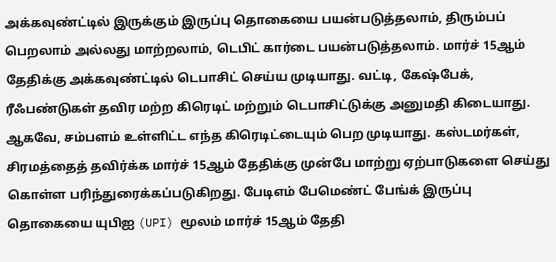அக்கவுண்ட்டில் இருக்கும் இருப்பு தொகையை பயன்படுத்தலாம், திரும்பப் பெறலாம் அல்லது மாற்றலாம், டெபிட் கார்டை பயன்படுத்தலாம். மார்ச் 15ஆம் தேதிக்கு அக்கவுண்ட்டில் டெபாசிட் செய்ய முடியாது. வட்டி, கேஷ்பேக், ரீஃபண்டுகள் தவிர மற்ற கிரெடிட் மற்றும் டெபாசிட்டுக்கு அனுமதி கிடையாது.
ஆகவே, சம்பளம் உள்ளிட்ட எந்த கிரெடிட்டையும் பெற முடியாது. கஸ்டமர்கள், சிரமத்தைத் தவிர்க்க மார்ச் 15ஆம் தேதிக்கு முன்பே மாற்று ஏற்பாடுகளை செய்து கொள்ள பரிந்துரைக்கப்படுகிறது. பேடிஎம் பேமெண்ட் பேங்க் இருப்பு தொகையை யுபிஐ (UPI) மூலம் மார்ச் 15ஆம் தேதி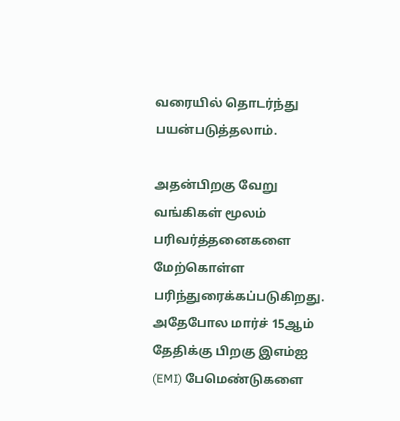வரையில் தொடர்ந்து பயன்படுத்தலாம்.

அதன்பிறகு வேறு வங்கிகள் மூலம் பரிவர்த்தனைகளை மேற்கொள்ள பரிந்துரைக்கப்படுகிறது. அதேபோல மார்ச் 15ஆம் தேதிக்கு பிறகு இஎம்ஐ (EMI) பேமெண்டுகளை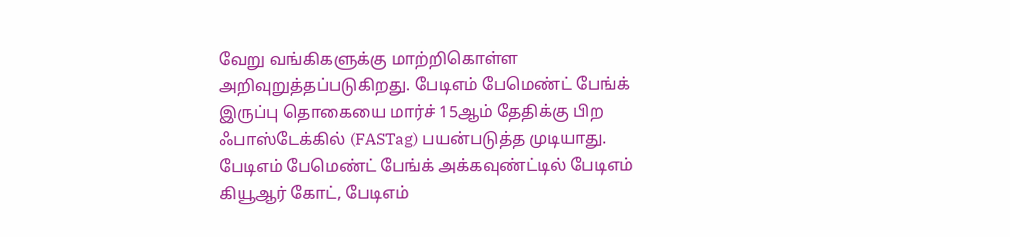வேறு வங்கிகளுக்கு மாற்றிகொள்ள அறிவுறுத்தப்படுகிறது. பேடிஎம் பேமெண்ட் பேங்க் இருப்பு தொகையை மார்ச் 15ஆம் தேதிக்கு பிற ஃபாஸ்டேக்கில் (FASTag) பயன்படுத்த முடியாது.
பேடிஎம் பேமெண்ட் பேங்க் அக்கவுண்ட்டில் பேடிஎம் கியூஆர் கோட், பேடிஎம்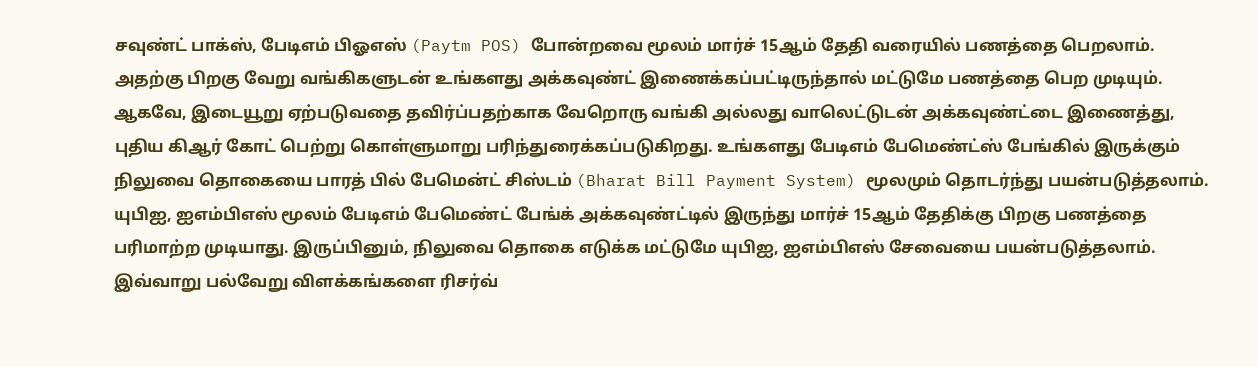சவுண்ட் பாக்ஸ், பேடிஎம் பிஓஎஸ் (Paytm POS) போன்றவை மூலம் மார்ச் 15ஆம் தேதி வரையில் பணத்தை பெறலாம். அதற்கு பிறகு வேறு வங்கிகளுடன் உங்களது அக்கவுண்ட் இணைக்கப்பட்டிருந்தால் மட்டுமே பணத்தை பெற முடியும்.
ஆகவே, இடையூறு ஏற்படுவதை தவிர்ப்பதற்காக வேறொரு வங்கி அல்லது வாலெட்டுடன் அக்கவுண்ட்டை இணைத்து, புதிய கிஆர் கோட் பெற்று கொள்ளுமாறு பரிந்துரைக்கப்படுகிறது. உங்களது பேடிஎம் பேமெண்ட்ஸ் பேங்கில் இருக்கும் நிலுவை தொகையை பாரத் பில் பேமென்ட் சிஸ்டம் (Bharat Bill Payment System) மூலமும் தொடர்ந்து பயன்படுத்தலாம்.
யுபிஐ, ஐஎம்பிஎஸ் மூலம் பேடிஎம் பேமெண்ட் பேங்க் அக்கவுண்ட்டில் இருந்து மார்ச் 15ஆம் தேதிக்கு பிறகு பணத்தை பரிமாற்ற முடியாது. இருப்பினும், நிலுவை தொகை எடுக்க மட்டுமே யுபிஐ, ஐஎம்பிஎஸ் சேவையை பயன்படுத்தலாம். இவ்வாறு பல்வேறு விளக்கங்களை ரிசர்வ்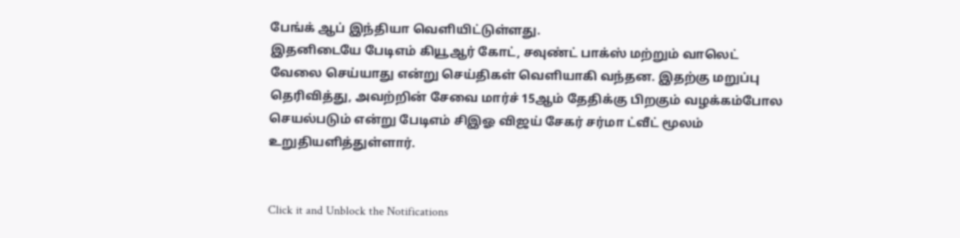பேங்க் ஆப் இந்தியா வெளியிட்டுள்ளது.
இதனிடையே பேடிஎம் கியூஆர் கோட், சவுண்ட் பாக்ஸ் மற்றும் வாலெட் வேலை செய்யாது என்று செய்திகள் வெளியாகி வந்தன. இதற்கு மறுப்பு தெரிவித்து, அவற்றின் சேவை மார்ச் 15ஆம் தேதிக்கு பிறகும் வழக்கம்போல செயல்படும் என்று பேடிஎம் சிஇஓ விஜய் சேகர் சர்மா ட்வீட் மூலம் உறுதியளித்துள்ளார்.


Click it and Unblock the Notifications